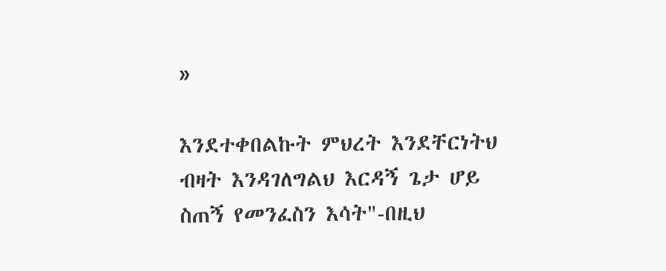»

እንደተቀበልኩት ምህረት እንደቸርነትህ ብዛት እንዳገለግልህ እርዳኝ ጌታ ሆይ ስጠኝ የመንፈስን እሳት"-በዚህ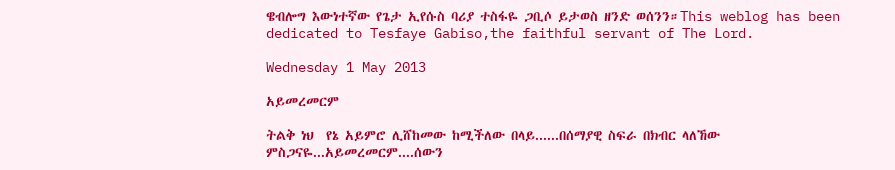ዌብሎግ እውነተኛው የጌታ ኢየሱስ ባሪያ ተስፋዬ ጋቢሶ ይታወስ ዘንድ ወሰንን።This weblog has been dedicated to Tesfaye Gabiso,the faithful servant of The Lord.

Wednesday 1 May 2013

አይመረመርም

ትልቅ ነህ  የኔ አይምሮ ሊሸከመው ከሚችለው በላይ......በሰማያዊ ስፍራ በክብር ላለኸው ምስጋናዬ...አይመረመርም....ሰውን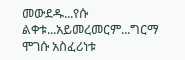መውደዱ...የሱ  ልቀቱ...አይመረመርም...ግርማ ሞገሱ አስፈሪነቱ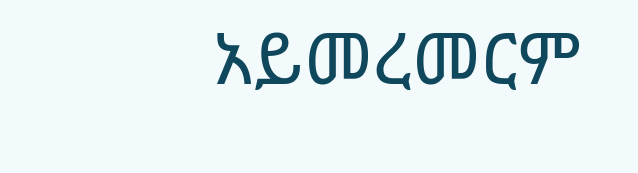አይመረመርም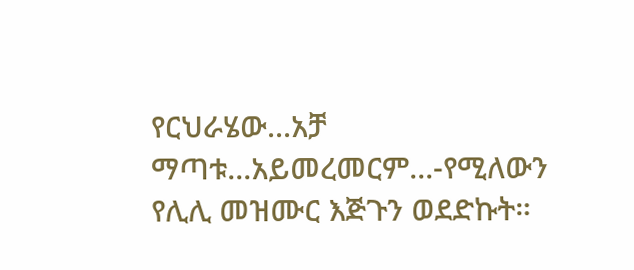የርህራሄው...አቻ ማጣቱ...አይመረመርም...-የሚለውን የሊሊ መዝሙር እጅጉን ወደድኩት።